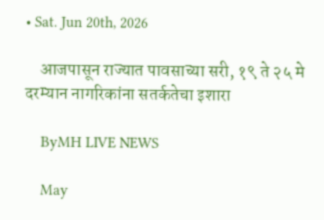• Sat. Jun 20th, 2026

    आजपासून राज्यात पावसाच्या सरी, १९ ते २५ मे दरम्यान नागरिकांना सतर्कतेचा इशारा

    ByMH LIVE NEWS

    May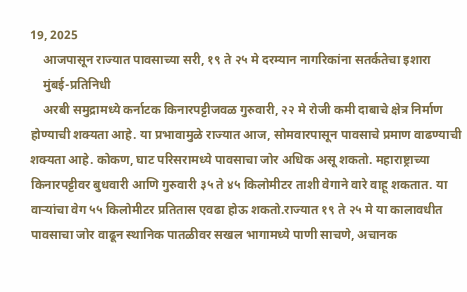19, 2025
    आजपासून राज्यात पावसाच्या सरी, १९ ते २५ मे दरम्यान नागरिकांना सतर्कतेचा इशारा
    मुंबई-प्रतिनिधी
    अरबी समुद्रामध्ये कर्नाटक किनारपट्टीजवळ गुरुवारी, २२ मे रोजी कमी दाबाचे क्षेत्र निर्माण होण्याची शक्यता आहे. या प्रभावामुळे राज्यात आज, सोमवारपासून पावसाचे प्रमाण वाढण्याची शक्यता आहे. कोकण, घाट परिसरामध्ये पावसाचा जोर अधिक असू शकतो. महाराष्ट्राच्या किनारपट्टीवर बुधवारी आणि गुरुवारी ३५ ते ४५ किलोमीटर ताशी वेगाने वारे वाहू शकतात. या वाऱ्यांचा वेग ५५ किलोमीटर प्रतितास एवढा होऊ शकतो.राज्यात १९ ते २५ मे या कालावधीत पावसाचा जोर वाढून स्थानिक पातळीवर सखल भागामध्ये पाणी साचणे, अचानक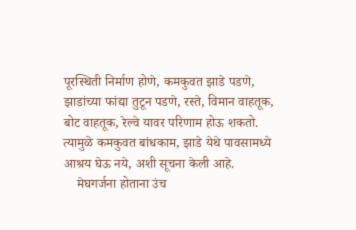पूरस्थिती निर्माण होणे, कमकुवत झाडे पडणे, झाडांच्या फांद्या तुटून पडणे, रस्ते, विमान वाहतूक, बोट वाहतूक, रेल्वे यावर परिणाम होऊ शकतो. त्यामुळे कमकुवत बांधकाम, झाडे येथे पावसामध्ये आश्रय घेऊ नये, अशी सूचना केली आहे.
    मेघगर्जना होताना उंच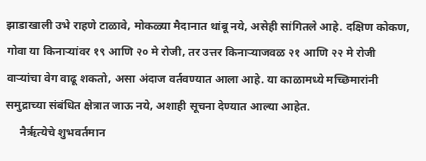झाडाखाली उभे राहणे टाळावे, मोकळ्या मैदानात थांबू नये, असेही सांगितले आहे. दक्षिण कोकण, गोवा या किनाऱ्यांवर १९ आणि २० मे रोजी, तर उत्तर किनाऱ्याजवळ २१ आणि २२ मे रोजी वाऱ्यांचा वेग वाढू शकतो, असा अंदाज वर्तवण्यात आला आहे. या काळामध्ये मच्छिमारांनी समुद्राच्या संबंधित क्षेत्रात जाऊ नये, अशाही सूचना देण्यात आल्या आहेत.
     नैर्ऋत्येचे शुभवर्तमान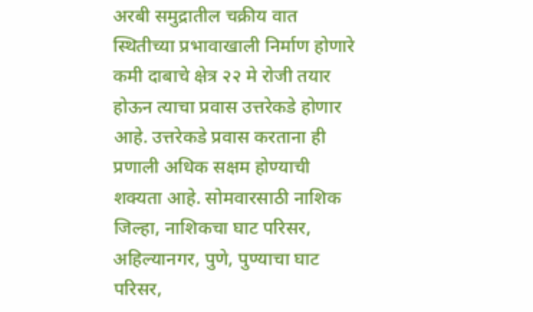अरबी समुद्रातील चक्रीय वात स्थितीच्या प्रभावाखाली निर्माण होणारे कमी दाबाचे क्षेत्र २२ मे रोजी तयार होऊन त्याचा प्रवास उत्तरेकडे होणार आहे. उत्तरेकडे प्रवास करताना ही प्रणाली अधिक सक्षम होण्याची शक्यता आहे. सोमवारसाठी नाशिक जिल्हा, नाशिकचा घाट परिसर, अहिल्यानगर, पुणे, पुण्याचा घाट परिसर,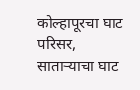कोल्हापूरचा घाट परिसर, साताऱ्याचा घाट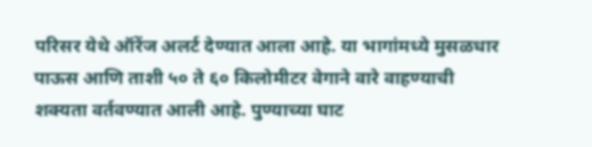परिसर येथे ऑरेंज अलर्ट देण्यात आला आहे. या भागांमध्ये मुसळधार पाऊस आणि ताशी ५० ते ६० किलोमीटर वेगाने वारे वाहण्याची शक्यता वर्तवण्यात आली आहे. पुण्याच्या घाट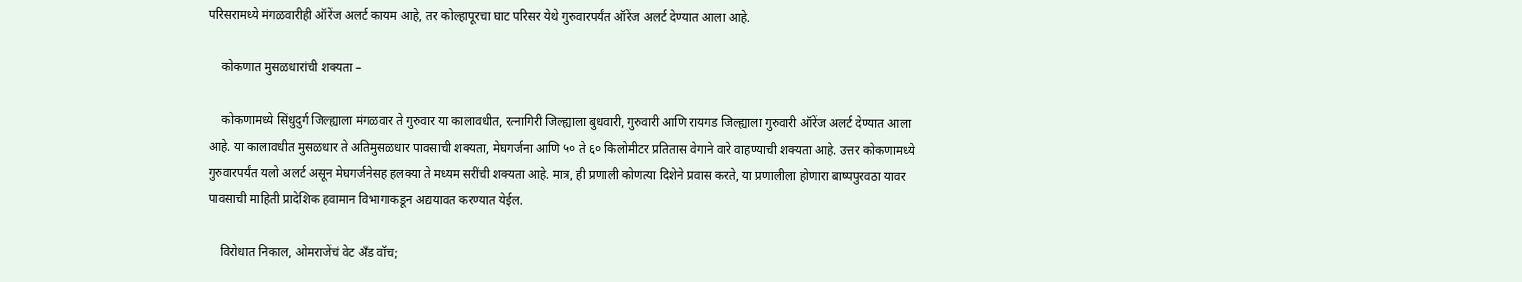परिसरामध्ये मंगळवारीही ऑरेंज अलर्ट कायम आहे, तर कोल्हापूरचा घाट परिसर येथे गुरुवारपर्यंत ऑरेंज अलर्ट देण्यात आला आहे.

    कोकणात मुसळधारांची शक्यता –

    कोकणामध्ये सिंधुदुर्ग जिल्ह्याला मंगळवार ते गुरुवार या कालावधीत, रत्नागिरी जिल्ह्याला बुधवारी, गुरुवारी आणि रायगड जिल्ह्याला गुरुवारी ऑरेंज अलर्ट देण्यात आला आहे. या कालावधीत मुसळधार ते अतिमुसळधार पावसाची शक्यता, मेघगर्जना आणि ५० ते ६० किलोमीटर प्रतितास वेगाने वारे वाहण्याची शक्यता आहे. उत्तर कोकणामध्ये गुरुवारपर्यंत यलो अलर्ट असून मेघगर्जनेसह हलक्या ते मध्यम सरींची शक्यता आहे. मात्र, ही प्रणाली कोणत्या दिशेने प्रवास करते, या प्रणालीला होणारा बाष्पपुरवठा यावर पावसाची माहिती प्रादेशिक हवामान विभागाकडून अद्ययावत करण्यात येईल.

    विरोधात निकाल, ओमराजेंचं वेट अँड वॉच;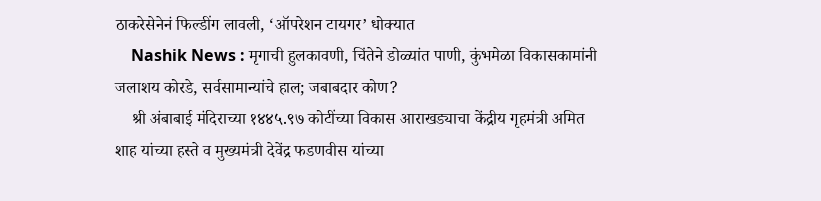ठाकरेसेनेनं फिल्डींग लावली, ‘ऑपरेशन टायगर’ धोक्यात
    Nashik News : मृगाची हुलकावणी, चिंतेने डोळ्यांत पाणी, कुंभमेळा विकासकामांनी जलाशय कोरडे, सर्वसामान्यांचे हाल; जबाबदार कोण?
    श्री अंबाबाई मंदिराच्या १४४५.९७ कोटींच्या विकास आराखड्याचा केंद्रीय गृहमंत्री अमित शाह यांच्या हस्ते व मुख्यमंत्री देवेंद्र फडणवीस यांच्या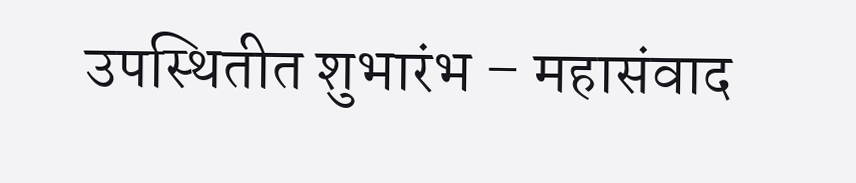उपस्थितीत शुभारंभ – महासंवाद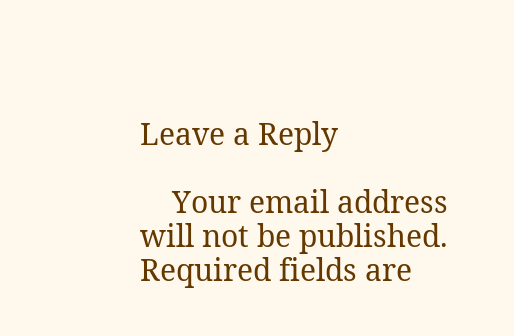Leave a Reply

    Your email address will not be published. Required fields are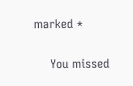marked *

    You missed